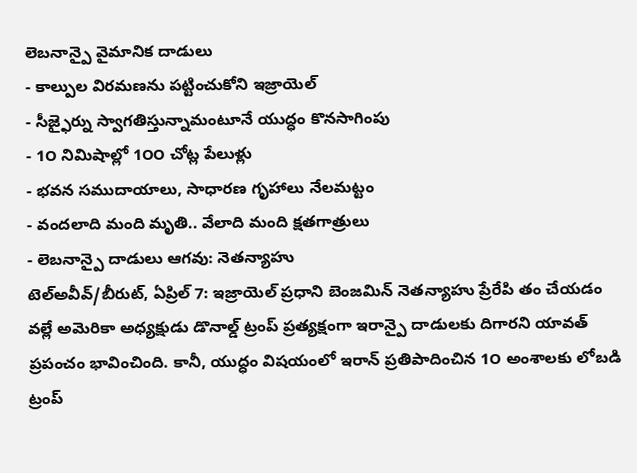లెబనాన్పై వైమానిక దాడులు
- కాల్పుల విరమణను పట్టించుకోని ఇజ్రాయెల్
- సీజ్ఫైర్ను స్వాగతిస్తున్నామంటూనే యుద్ధం కొనసాగింపు
- 1౦ నిమిషాల్లో 1౦౦ చోట్ల పేలుళ్లు
- భవన సముదాయాలు, సాధారణ గృహాలు నేలమట్టం
- వందలాది మంది మృతి.. వేలాది మంది క్షతగాత్రులు
- లెబనాన్పై దాడులు ఆగవు: నెతన్యాహు
టెల్అవీవ్/బీరుట్, ఏప్రిల్ 7: ఇజ్రాయెల్ ప్రధాని బెంజమిన్ నెతన్యాహు ప్రేరేపి తం చేయడం వల్లే అమెరికా అధ్యక్షుడు డొనాల్డ్ ట్రంప్ ప్రత్యక్షంగా ఇరాన్పై దాడులకు దిగారని యావత్ ప్రపంచం భావించింది. కానీ, యుద్ధం విషయంలో ఇరాన్ ప్రతిపాదించిన 1౦ అంశాలకు లోబడి ట్రంప్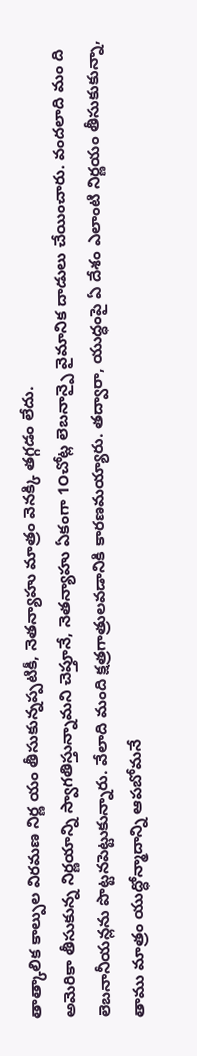తాత్కాలిక కాల్పుల విరమణ నిర్ణ యం తీసుకున్నప్పటికీ, నెతన్యాహు మాత్రం వెనక్కి తగ్గడం లేదు.
అమెరికా తీసుకున్న నిర్ణయాన్ని స్వాగతిస్తున్నామని చెప్తూనే, నెతన్యాహు ఏకంగా 1౦చోట్ల లెబనాన్పై వైమానిక దాడులు చేయించారు. వందలాది మం ది లెబనానీయన్లను పొట్టనపెట్టుకున్నారు. వేలాది మంది క్షత్రగాత్రులవడానికి కారణమయ్యారు. తద్వారా, యుద్ధంపై ఏ దేశం ఎలాంటి నిర్ణయం తీసుకుకున్నా, తాము మాత్రం యుద్ధోన్మాదాన్ని ఆపబోమనే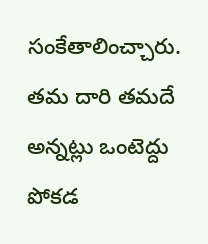సంకేతాలించ్చారు. తమ దారి తమదే అన్నట్లు ఒంటెద్దు పోకడ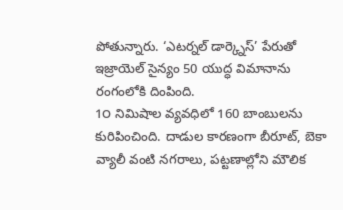పోతున్నారు. ‘ఎటర్నల్ డార్క్నెస్’ పేరుతో ఇజ్రాయెల్ సైన్యం 50 యుద్ధ విమానాను రంగంలోకి దింపింది.
1౦ నిమిషాల వ్యవధిలో 160 బాంబులను కురిపించింది. దాడుల కారణంగా బీరూట్, బెకా వ్యాలీ వంటి నగరాలు, పట్టణాల్లోని మౌలిక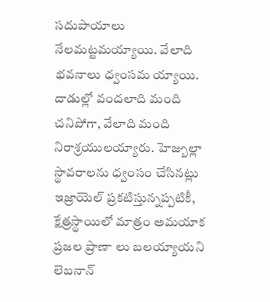సదుపాయాలు నేలమట్టమయ్యాయి. వేలాది భవనాలు ధ్వంసమ య్యాయి. దాడుల్లో వందలాది మంది చనిపోగా, వేలాది మంది నిరాశ్రయులయ్యారు. హెజ్బుల్లా స్థావరాలను ధ్వంసం చేసినట్లు ఇజ్రాయెల్ ప్రకటిస్తున్నప్పటికీ, క్షేత్రస్థాయిలో మాత్రం అమయాక ప్రజల ప్రాణా లు బలయ్యాయని లెబనాన్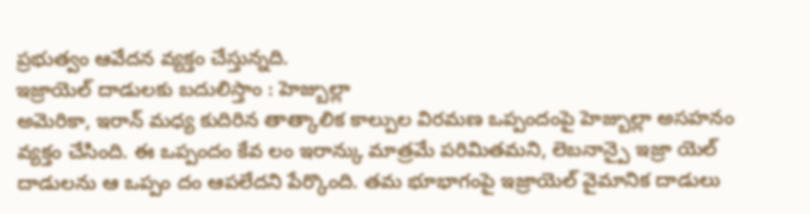ప్రభుత్వం ఆవేదన వ్యక్తం చేస్తున్నది.
ఇజ్రాయెల్ దాడులకు బదులిస్తాం : హెజ్బుల్లా
అమెరికా, ఇరాన్ మధ్య కుదిరిన తాత్కాలిక కాల్పుల విరమణ ఒప్పందంపై హెజ్బుల్లా అసహనం వ్యక్తం చేసింది. ఈ ఒప్పందం కేవ లం ఇరాన్కు మాత్రమే పరిమితమని, లెబనాన్పై ఇజ్రా యెల్ దాడులను ఆ ఒప్పం దం ఆపలేదని పేర్కొంది. తమ భూభాగంపై ఇజ్రాయెల్ వైమానిక దాడులు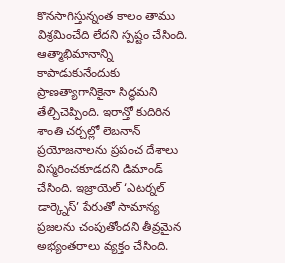కొనసాగిస్తున్నంత కాలం తాము విశ్రమించేది లేదని స్పష్టం చేసింది.
ఆత్మాభిమానాన్ని కాపాడుకునేందుకు ప్రాణత్యాగానికైనా సిద్ధమని తేల్చిచెప్పింది. ఇరాన్తో కుదిరిన శాంతి చర్చల్లో లెబనాన్ ప్రయోజనాలను ప్రపంచ దేశాలు విస్మరించకూడదని డిమాండ్ చేసింది. ఇజ్రాయెల్ ‘ఎటర్నల్ డార్క్నెస్’ పేరుతో సామాన్య ప్రజలను చంపుతోందని తీవ్రమైన అభ్యంతరాలు వ్యక్తం చేసింది.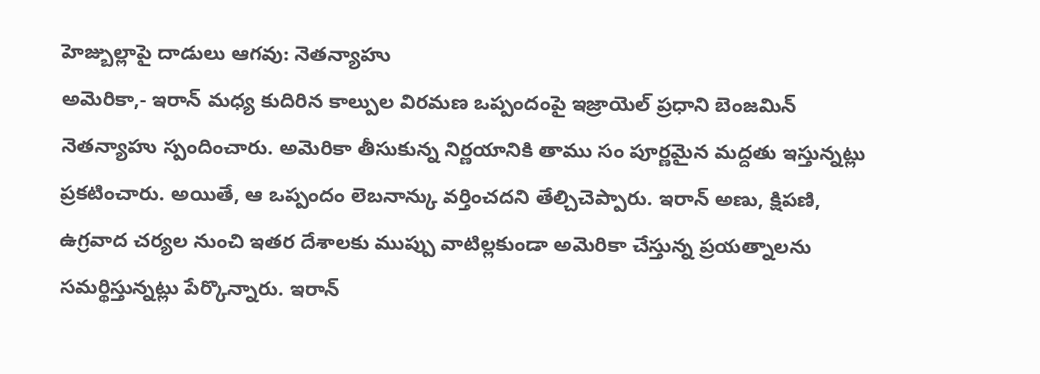హెజ్బుల్లాపై దాడులు ఆగవు: నెతన్యాహు
అమెరికా,- ఇరాన్ మధ్య కుదిరిన కాల్పుల విరమణ ఒప్పందంపై ఇజ్రాయెల్ ప్రధాని బెంజమిన్ నెతన్యాహు స్పందించారు. అమెరికా తీసుకున్న నిర్ణయానికి తాము సం పూర్ణమైన మద్దతు ఇస్తున్నట్లు ప్రకటించారు. అయితే, ఆ ఒప్పందం లెబనాన్కు వర్తించదని తేల్చిచెప్పారు. ఇరాన్ అణు, క్షిపణి, ఉగ్రవాద చర్యల నుంచి ఇతర దేశాలకు ముప్పు వాటిల్లకుండా అమెరికా చేస్తున్న ప్రయత్నాలను సమర్థిస్తున్నట్లు పేర్కొన్నారు. ఇరాన్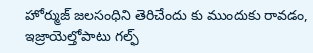హోర్ముజ్ జలసంధిని తెరిచేందు కు ముందుకు రావడం, ఇజ్రాయెల్తోపాటు గల్ఫ్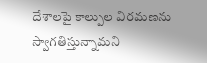దేశాలపై కాల్పుల విరమణను స్వాగతిస్తున్నామని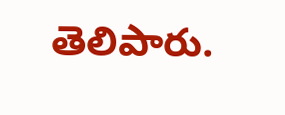తెలిపారు.